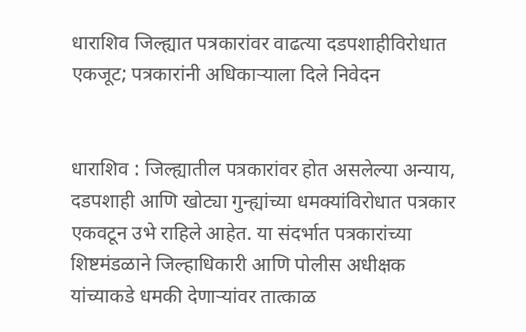धाराशिव जिल्ह्यात पत्रकारांवर वाढत्या दडपशाहीविरोधात एकजूट; पत्रकारांनी अधिकार्‍याला दिले निवेदन


धाराशिव : जिल्ह्यातील पत्रकारांवर होत असलेल्या अन्याय, दडपशाही आणि खोट्या गुन्ह्यांच्या धमक्यांविरोधात पत्रकार एकवटून उभे राहिले आहेत. या संदर्भात पत्रकारांच्या शिष्टमंडळाने जिल्हाधिकारी आणि पोलीस अधीक्षक यांच्याकडे धमकी देणाऱ्यांवर तात्काळ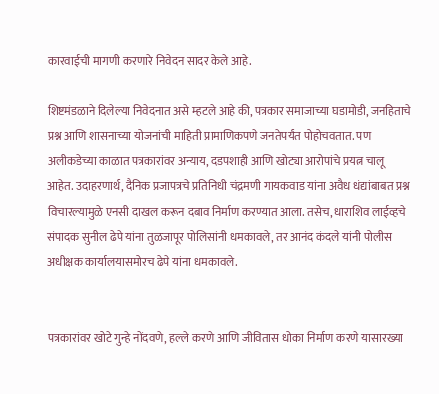कारवाईची मागणी करणारे निवेदन सादर केले आहे.

शिष्टमंडळाने दिलेल्या निवेदनात असे म्हटले आहे की, पत्रकार समाजाच्या घडामोडी, जनहिताचे प्रश्न आणि शासनाच्या योजनांची माहिती प्रामाणिकपणे जनतेपर्यंत पोहोचवतात. पण अलीकडेच्या काळात पत्रकारांवर अन्याय, दडपशाही आणि खोट्या आरोपांचे प्रयत्न चालू आहेत. उदाहरणार्थ, दैनिक प्रजापत्रचे प्रतिनिधी चंद्रमणी गायकवाड यांना अवैध धंद्यांबाबत प्रश्न विचारल्यामुळे एनसी दाखल करून दबाव निर्माण करण्यात आला. तसेच, धाराशिव लाईव्हचे संपादक सुनील ढेपे यांना तुळजापूर पोलिसांनी धमकावले, तर आनंद कंदले यांनी पोलीस अधीक्षक कार्यालयासमोरच ढेपे यांना धमकावले.


पत्रकारांवर खोटे गुन्हे नोंदवणे, हल्ले करणे आणि जीवितास धोका निर्माण करणे यासारख्या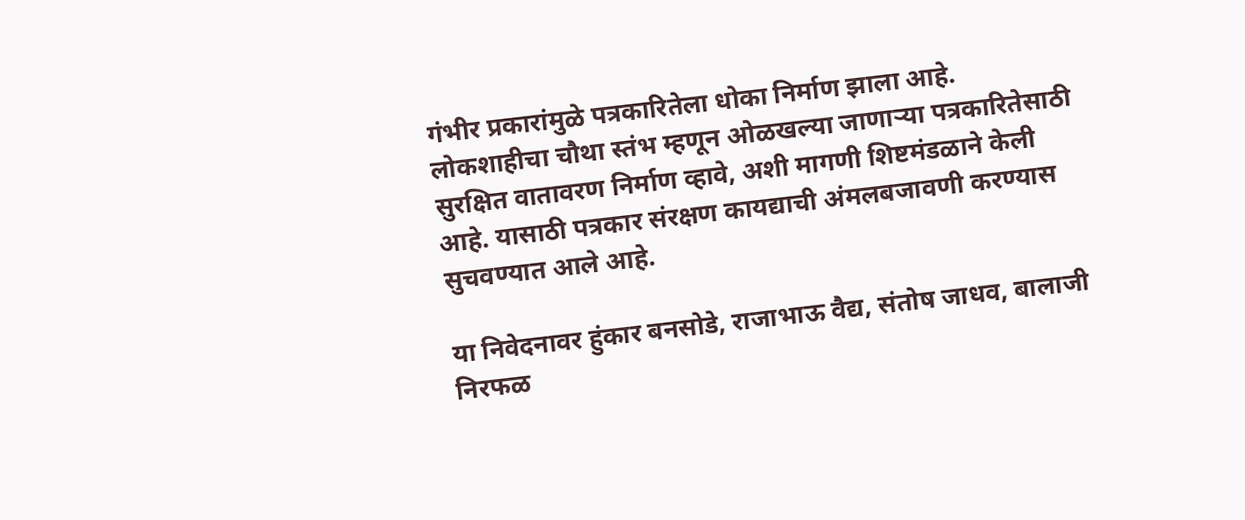गंभीर प्रकारांमुळे पत्रकारितेला धोका निर्माण झाला आहे. लोकशाहीचा चौथा स्तंभ म्हणून ओळखल्या जाणाऱ्या पत्रकारितेसाठी सुरक्षित वातावरण निर्माण व्हावे, अशी मागणी शिष्टमंडळाने केली आहे. यासाठी पत्रकार संरक्षण कायद्याची अंमलबजावणी करण्यास सुचवण्यात आले आहे.

या निवेदनावर हुंकार बनसोडे, राजाभाऊ वैद्य, संतोष जाधव, बालाजी निरफळ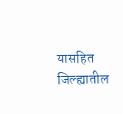यासहित जिल्ह्यातील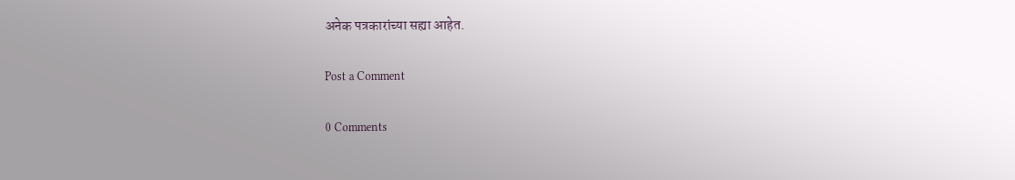अनेक पत्रकारांच्या सह्या आहेत.

Post a Comment

0 Comments